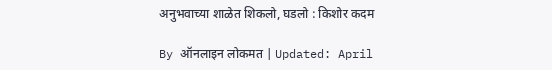अनुभवाच्या शाळेत शिकलो, घडलो : किशोर कदम

By ऑनलाइन लोकमत | Updated: April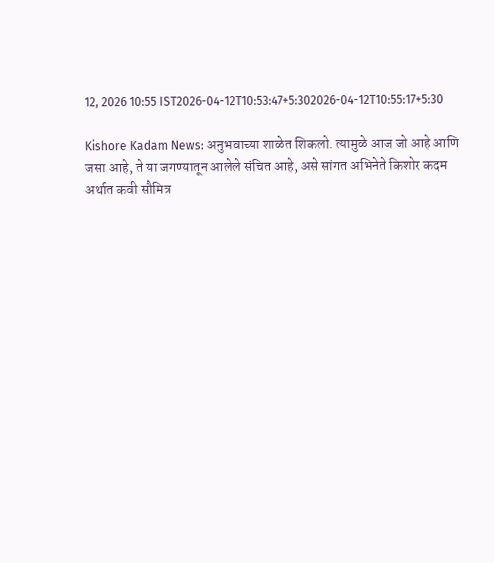12, 2026 10:55 IST2026-04-12T10:53:47+5:302026-04-12T10:55:17+5:30

Kishore Kadam News: अनुभवाच्या शाळेत शिकलो. त्यामुळे आज जो आहे आणि जसा आहे, ते या जगण्यातून आलेले संचित आहे, असे सांगत अभिनेते किशोर कदम अर्थात कवी सौमित्र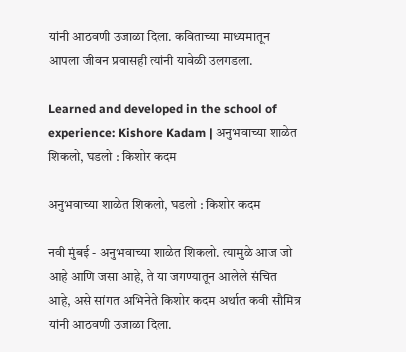यांनी आठवणी उजाळा दिला. कविताच्या माध्यमातून आपला जीवन प्रवासही त्यांनी यावेळी उलगडला.

Learned and developed in the school of experience: Kishore Kadam | अनुभवाच्या शाळेत शिकलो, घडलो : किशोर कदम

अनुभवाच्या शाळेत शिकलो, घडलो : किशोर कदम

नवी मुंबई - अनुभवाच्या शाळेत शिकलो. त्यामुळे आज जो आहे आणि जसा आहे, ते या जगण्यातून आलेले संचित आहे, असे सांगत अभिनेते किशोर कदम अर्थात कवी सौमित्र यांनी आठवणी उजाळा दिला.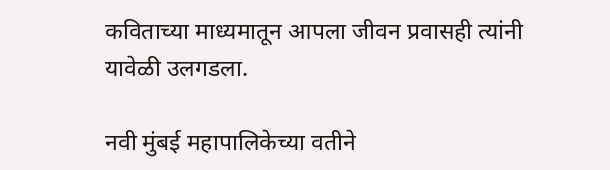कविताच्या माध्यमातून आपला जीवन प्रवासही त्यांनी यावेळी उलगडला.

नवी मुंबई महापालिकेच्या वतीने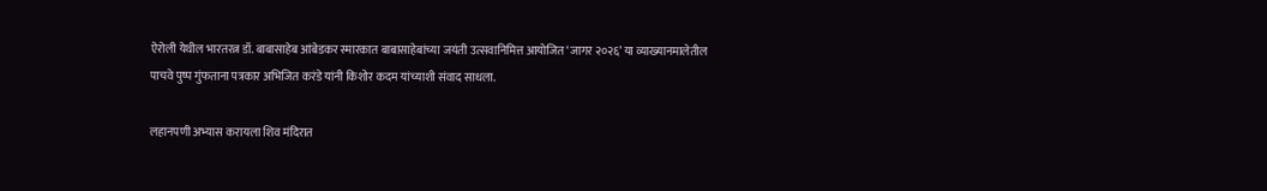ऐरोली येथील भारतरत्न डॉ. बाबासाहेब आंबेडकर स्मारकात बाबासाहेबांच्या जयंती उत्सवानिमित्त आयोजित ‘जागर २०२६’ या व्याख्यानमालेतील पाचवे पुष्प गुंफताना पत्रकार अभिजित करंडे यांनी किशोर कदम यांच्याशी संवाद साधला.

लहानपणी अभ्यास करायला शिव मंदिरात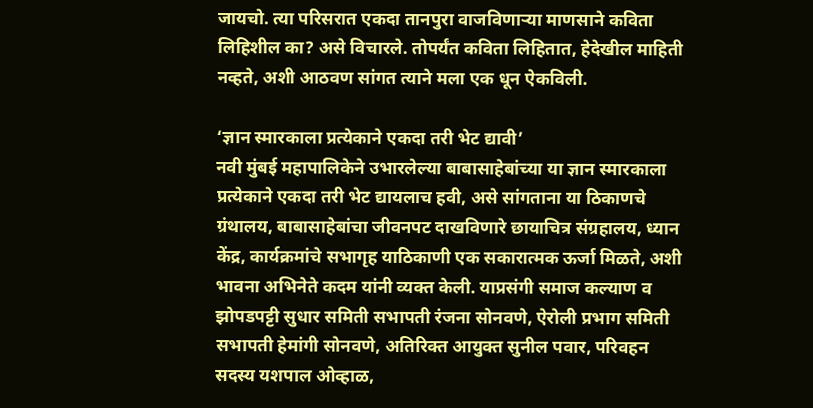जायचो. त्या परिसरात एकदा तानपुरा वाजविणाऱ्या माणसाने कविता लिहिशील का? असे विचारले. तोपर्यंत कविता लिहितात, हेदेखील माहिती नव्हते, अशी आठवण सांगत त्याने मला एक धून ऐकविली.

‘ज्ञान स्मारकाला प्रत्येकाने एकदा तरी भेट द्यावी’
नवी मुंबई महापालिकेने उभारलेल्या बाबासाहेबांच्या या ज्ञान स्मारकाला प्रत्येकाने एकदा तरी भेट द्यायलाच हवी, असे सांगताना या ठिकाणचे ग्रंथालय, बाबासाहेबांचा जीवनपट दाखविणारे छायाचित्र संग्रहालय, ध्यान केंद्र, कार्यक्रमांचे सभागृह याठिकाणी एक सकारात्मक ऊर्जा मिळते, अशी भावना अभिनेते कदम यांनी व्यक्त केली. याप्रसंगी समाज कल्याण व झोपडपट्टी सुधार समिती सभापती रंजना सोनवणे, ऐरोली प्रभाग समिती सभापती हेमांगी सोनवणे, अतिरिक्त आयुक्त सुनील पवार, परिवहन सदस्य यशपाल ओव्हाळ,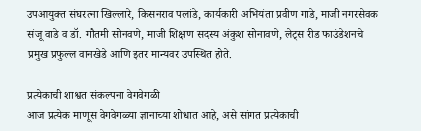उपआयुक्त संघरत्ना खिल्लारे, किसनराव पलांडे, कार्यकारी अभियंता प्रवीण गाडे, माजी नगरसेवक संजू वाडे व डॉ. गौतमी सोनवणे, माजी शिक्षण सदस्य अंकुश सोनावणे, लेट्स रीड फाउंडेशनचे प्रमुख प्रफुल्ल वानखेडे आणि इतर मान्यवर उपस्थित होते.

प्रत्येकाची शाश्वत संकल्पना वेगवेगळी
आज प्रत्येक माणूस वेगवेगळ्या ज्ञानाच्या शोधात आहे, असे सांगत प्रत्येकाची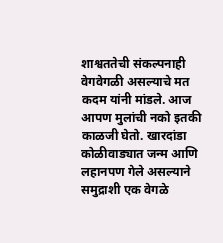शाश्वततेची संकल्पनाही वेगवेगळी असल्याचे मत कदम यांनी मांडले. आज आपण मुलांची नको इतकी काळजी घेतो. खारदांडा कोळीवाड्यात जन्म आणि लहानपण गेले असल्याने समुद्राशी एक वेगळे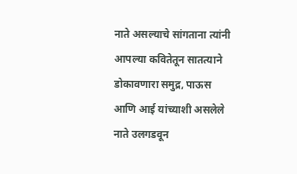नाते असल्याचे सांगताना त्यांनी आपल्या कवितेतून सातत्याने डोकावणारा समुद्र, पाऊस आणि आई यांच्याशी असलेले नाते उलगडवून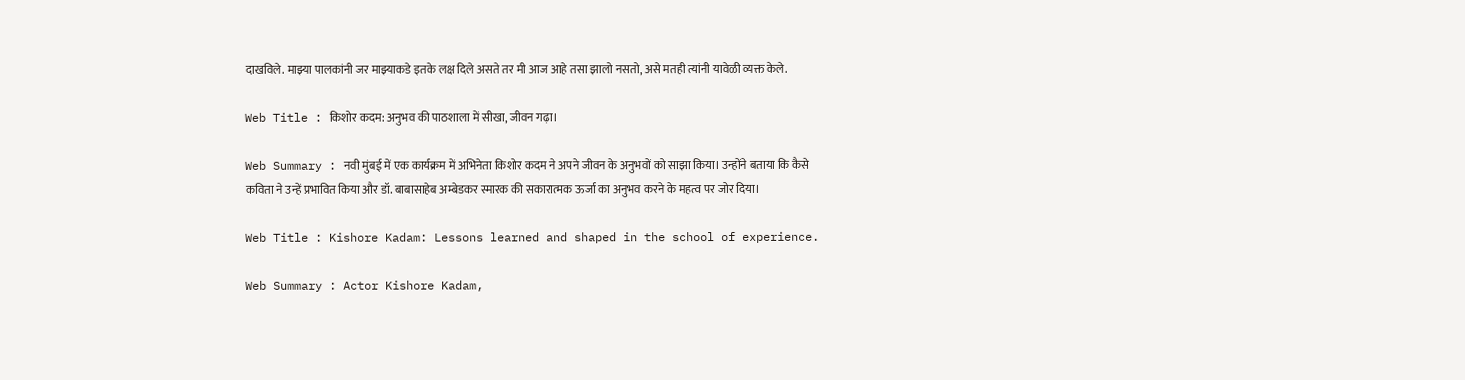दाखविले. माझ्या पालकांनी जर माझ्याकडे इतके लक्ष दिले असते तर मी आज आहे तसा झालो नसतो, असे मतही त्यांनी यावेळी व्यक्त केले.

Web Title : किशोर कदम: अनुभव की पाठशाला में सीखा, जीवन गढ़ा।

Web Summary : नवी मुंबई में एक कार्यक्रम में अभिनेता किशोर कदम ने अपने जीवन के अनुभवों को साझा किया। उन्होंने बताया कि कैसे कविता ने उन्हें प्रभावित किया और डॉ. बाबासाहेब अम्बेडकर स्मारक की सकारात्मक ऊर्जा का अनुभव करने के महत्व पर जोर दिया।

Web Title : Kishore Kadam: Lessons learned and shaped in the school of experience.

Web Summary : Actor Kishore Kadam,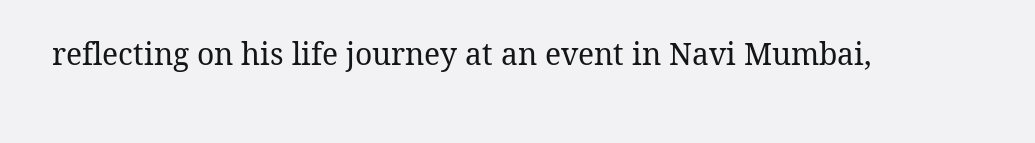reflecting on his life journey at an event in Navi Mumbai,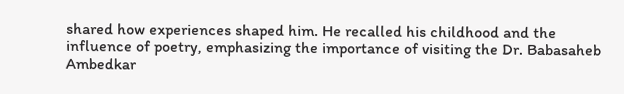shared how experiences shaped him. He recalled his childhood and the influence of poetry, emphasizing the importance of visiting the Dr. Babasaheb Ambedkar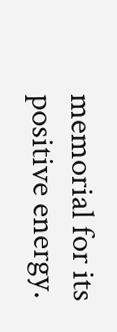memorial for its positive energy.